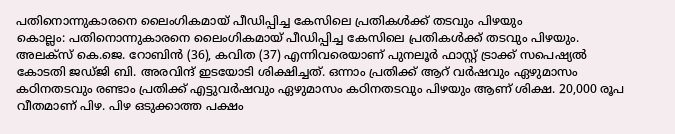പതിനൊന്നുകാരനെ ലൈംഗികമായ് പീഡിപ്പിച്ച കേസിലെ പ്രതികൾക്ക് തടവും പിഴയും
കൊല്ലം: പതിനൊന്നുകാരനെ ലൈംഗികമായ് പീഡിപ്പിച്ച കേസിലെ പ്രതികൾക്ക് തടവും പിഴയും. അലക്സ് കെ.ജെ. റോബിൻ (36), കവിത (37) എന്നിവരെയാണ് പുനലൂർ ഫാസ്റ്റ് ട്രാക്ക് സപെഷ്യൽ കോടതി ജഡ്ജി ബി. അരവിന്ദ് ഇടയോടി ശിക്ഷിച്ചത്. ഒന്നാം പ്രതിക്ക് ആറ് വർഷവും ഏഴുമാസം കഠിനതടവും രണ്ടാം പ്രതിക്ക് എട്ടുവർഷവും ഏഴുമാസം കഠിനതടവും പിഴയും ആണ് ശിക്ഷ. 20,000 രൂപ വീതമാണ് പിഴ. പിഴ ഒടുക്കാത്ത പക്ഷം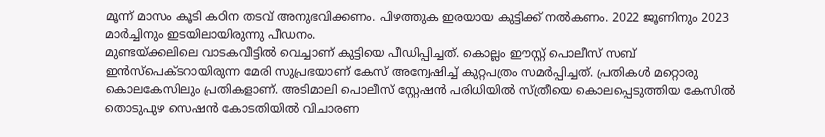മൂന്ന് മാസം കൂടി കഠിന തടവ് അനുഭവിക്കണം. പിഴത്തുക ഇരയായ കുട്ടിക്ക് നൽകണം. 2022 ജൂണിനും 2023 മാർച്ചിനും ഇടയിലായിരുന്നു പീഡനം.
മുണ്ടയ്ക്കലിലെ വാടകവീട്ടിൽ വെച്ചാണ് കുട്ടിയെ പീഡിപ്പിച്ചത്. കൊല്ലം ഈസ്റ്റ് പൊലീസ് സബ് ഇൻസ്പെക്ടറായിരുന്ന മേരി സുപ്രഭയാണ് കേസ് അന്വേഷിച്ച് കുറ്റപത്രം സമർപ്പിച്ചത്. പ്രതികൾ മറ്റൊരു കൊലകേസിലും പ്രതികളാണ്. അടിമാലി പൊലീസ് സ്റ്റേഷൻ പരിധിയിൽ സ്ത്രീയെ കൊലപ്പെടുത്തിയ കേസിൽ തൊടുപുഴ സെഷൻ കോടതിയിൽ വിചാരണ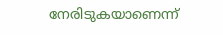നേരിടുകയാണെന്ന്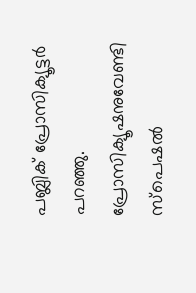പബ്ലിക് പ്രോസിക്യൂട്ടർ പറഞ്ഞു. പ്രോസിക്യൂഷനുവേണ്ടി സ്പെഷൽ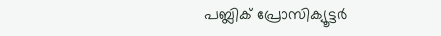പബ്ലിക് പ്രോസിക്യൂട്ടർ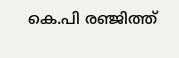കെ.പി രഞ്ജിത്ത്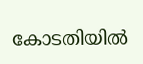കോടതിയിൽ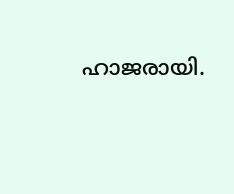ഹാജരായി.